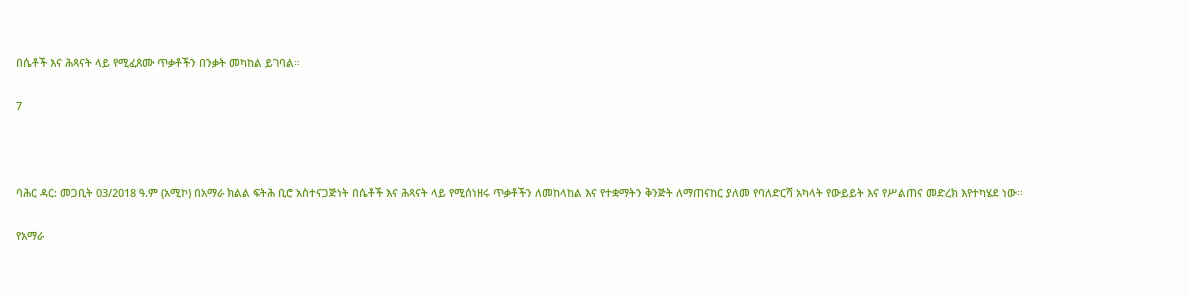በሴቶች እና ሕጻናት ላይ የሚፈጸሙ ጥቃቶችን በንቃት መካከል ይገባል።

7



ባሕር ዳር: መጋቢት 03/2018 ዓ.ም (አሚኮ) በአማራ ክልል ፍትሕ ቢሮ አስተናጋጅነት በሴቶች እና ሕጻናት ላይ የሚሰነዘሩ ጥቃቶችን ለመከላከል እና የተቋማትን ቅንጅት ለማጠናከር ያለመ የባለድርሻ አካላት የውይይት እና የሥልጠና መድረክ እየተካሄደ ነው።

የአማራ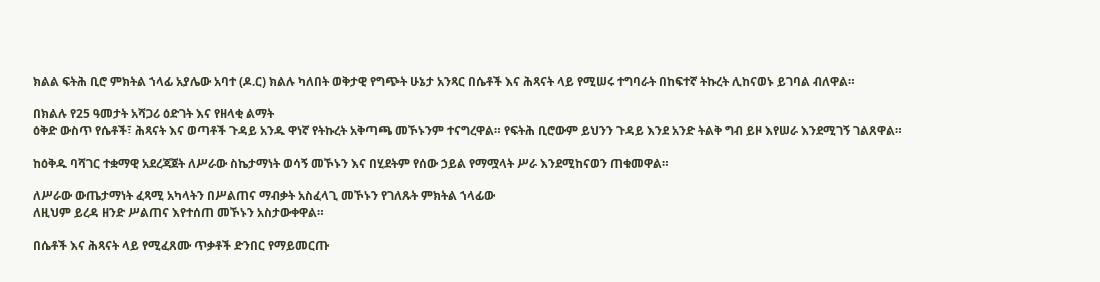ክልል ፍትሕ ቢሮ ምክትል ኀላፊ አያሌው አባተ (ዶ.ር) ክልሉ ካለበት ወቅታዊ የግጭት ሁኔታ አንጻር በሴቶች እና ሕጻናት ላይ የሚሠሩ ተግባራት በከፍተኛ ትኩረት ሊከናወኑ ይገባል ብለዋል።

በክልሉ የ25 ዓመታት አሻጋሪ ዕድገት እና የዘላቂ ልማት
ዕቅድ ውስጥ የሴቶች፣ ሕጻናት እና ወጣቶች ጉዳይ አንዱ ዋነኛ የትኩረት አቅጣጫ መኾኑንም ተናግረዋል። የፍትሕ ቢሮውም ይህንን ጉዳይ እንደ አንድ ትልቅ ግብ ይዞ እየሠራ እንደሚገኝ ገልጸዋል።

ከዕቅዱ ባሻገር ተቋማዊ አደረጃጀት ለሥራው ስኬታማነት ወሳኝ መኾኑን እና በሂደትም የሰው ኃይል የማሟላት ሥራ እንደሚከናወን ጠቁመዋል።

ለሥራው ውጤታማነት ፈጻሚ አካላትን በሥልጠና ማብቃት አስፈላጊ መኾኑን የገለጹት ምክትል ኀላፊው
ለዚህም ይረዳ ዘንድ ሥልጠና እየተሰጠ መኾኑን አስታውቀዋል።

በሴቶች እና ሕጻናት ላይ የሚፈጸሙ ጥቃቶች ድንበር የማይመርጡ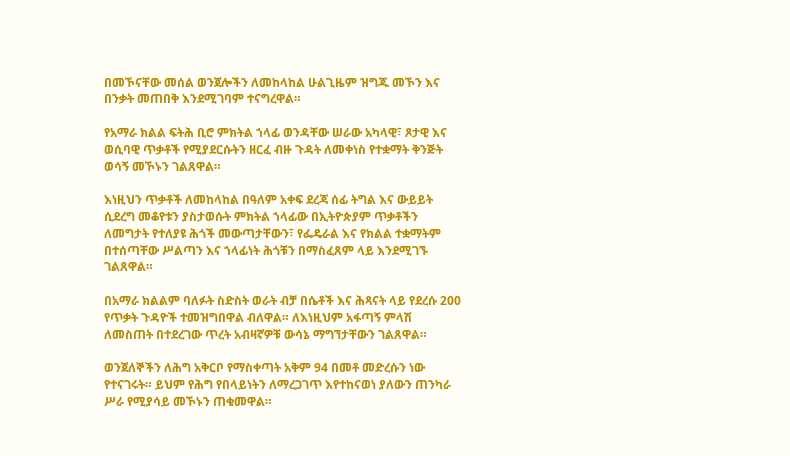በመኾናቸው መሰል ወንጀሎችን ለመከላከል ሁልጊዜም ዝግጁ መኾን እና በንቃት መጠበቅ እንደሚገባም ተናግረዋል።

የአማራ ክልል ፍትሕ ቢሮ ምክትል ኀላፊ ወንዳቸው ሠራው አካላዊ፣ ጾታዊ እና ወሲባዊ ጥቃቶች የሚያደርሱትን ዘርፈ ብዙ ጉዳት ለመቀነስ የተቋማት ቅንጅት ወሳኝ መኾኑን ገልጸዋል።

እነዚህን ጥቃቶች ለመከላከል በዓለም አቀፍ ደረጃ ሰፊ ትግል እና ውይይት ሲደረግ መቆየቱን ያስታወሱት ምክትል ኀላፊው በኢትዮጵያም ጥቃቶችን ለመግታት የተለያዩ ሕጎች መውጣታቸውን፣ የፌዴራል እና የክልል ተቋማትም በተሰጣቸው ሥልጣን እና ኀላፊነት ሕጎቹን በማስፈጸም ላይ እንደሚገኙ ገልጸዋል።

በአማራ ክልልም ባለፉት ስድስት ወራት ብቻ በሴቶች እና ሕጻናት ላይ የደረሱ 200 የጥቃት ጉዳዮች ተመዝግበዋል ብለዋል። ለእነዚህም አፋጣኝ ምላሽ ለመስጠት በተደረገው ጥረት አብዛኛዎቹ ውሳኔ ማግኘታቸውን ገልጸዋል።

ወንጀለኞችን ለሕግ አቅርቦ የማስቀጣት አቅም 94 በመቶ መድረሱን ነው የተናገሩት። ይህም የሕግ የበላይነትን ለማረጋገጥ እየተከናወነ ያለውን ጠንካራ ሥራ የሚያሳይ መኾኑን ጠቁመዋል።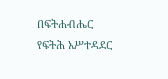በፍትሐብሔር የፍትሕ አሥተዳደር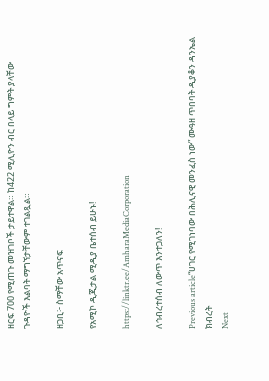ዘርፍ 700 የሚጠጉ መዝገቦች ታይተዋል። ከ422 ሚሊዮን ብር በላይ ግምት ያላቸው ጉዳዮች እልባት ማግኘታቸውም ተገልጿል።

ዘጋቢ፦ ስማቸው አጥናፍ

የአሚኮ ዲጂታል ሚዲያ ቤተሰብ ይሁኑ!

https://linktr.ee/AmharaMediaCorporation

ለኅብረተሰብ ለውጥ እንተጋለን!

Previous article“ሀገር የሚገነባው በሕሊናዊ መንፈስ ነው” ሙዓዘ ጥበባት ዲያቆን ዳንኤል ክብረት
Next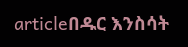articleበዱር እንስሳት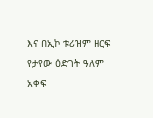እና በኢኮ ቱሪዝም ዘርፍ የታየው ዕድገት ዓለም አቀፍ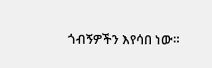ጎብኝዎችን እየሳበ ነው።